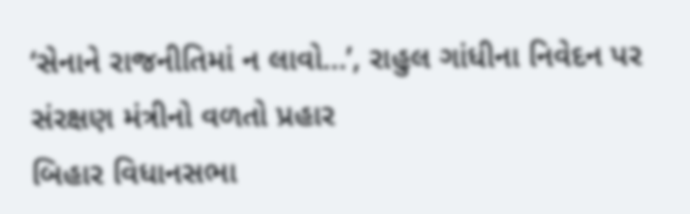‘સેનાને રાજનીતિમાં ન લાવો…’, રાહુલ ગાંધીના નિવેદન પર સંરક્ષણ મંત્રીનો વળતો પ્રહાર
બિહાર વિધાનસભા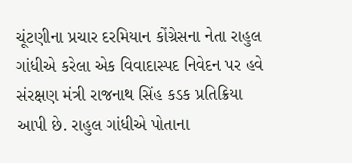ચૂંટણીના પ્રચાર દરમિયાન કોંગ્રેસના નેતા રાહુલ ગાંધીએ કરેલા એક વિવાદાસ્પદ નિવેદન પર હવે સંરક્ષણ મંત્રી રાજનાથ સિંહ કડક પ્રતિક્રિયા આપી છે. રાહુલ ગાંધીએ પોતાના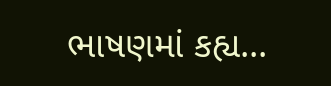ભાષણમાં કહ્ય...